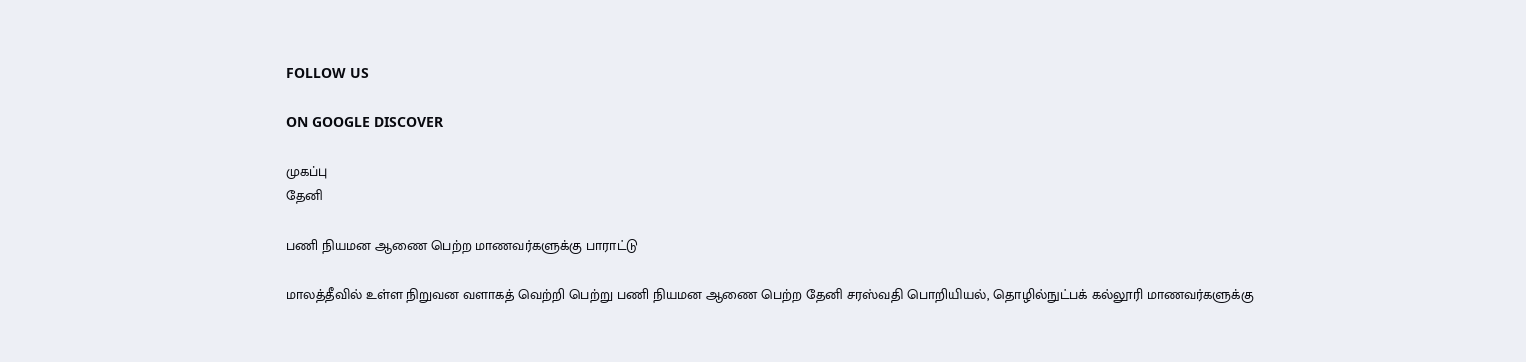FOLLOW US

ON GOOGLE DISCOVER

முகப்பு
தேனி

பணி நியமன ஆணை பெற்ற மாணவர்களுக்கு பாராட்டு

மாலத்தீவில் உள்ள நிறுவன வளாகத் வெற்றி பெற்று பணி நியமன ஆணை பெற்ற தேனி சரஸ்வதி பொறியியல், தொழில்நுட்பக் கல்லூரி மாணவர்களுக்கு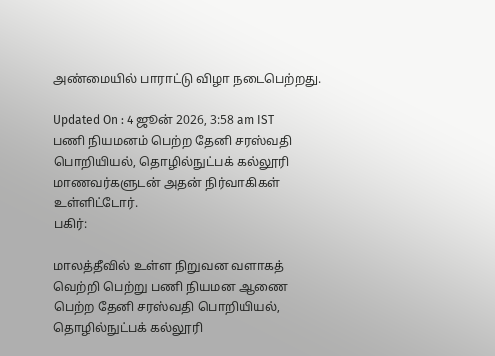அண்மையில் பாராட்டு விழா நடைபெற்றது.

Updated On : 4 ஜூன் 2026, 3:58 am IST
பணி நியமனம் பெற்ற தேனி சரஸ்வதி பொறியியல், தொழில்நுட்பக் கல்லூரி மாணவர்களுடன் அதன் நிர்வாகிகள் உள்ளிட்டோர்.
பகிர்:

மாலத்தீவில் உள்ள நிறுவன வளாகத் வெற்றி பெற்று பணி நியமன ஆணை பெற்ற தேனி சரஸ்வதி பொறியியல், தொழில்நுட்பக் கல்லூரி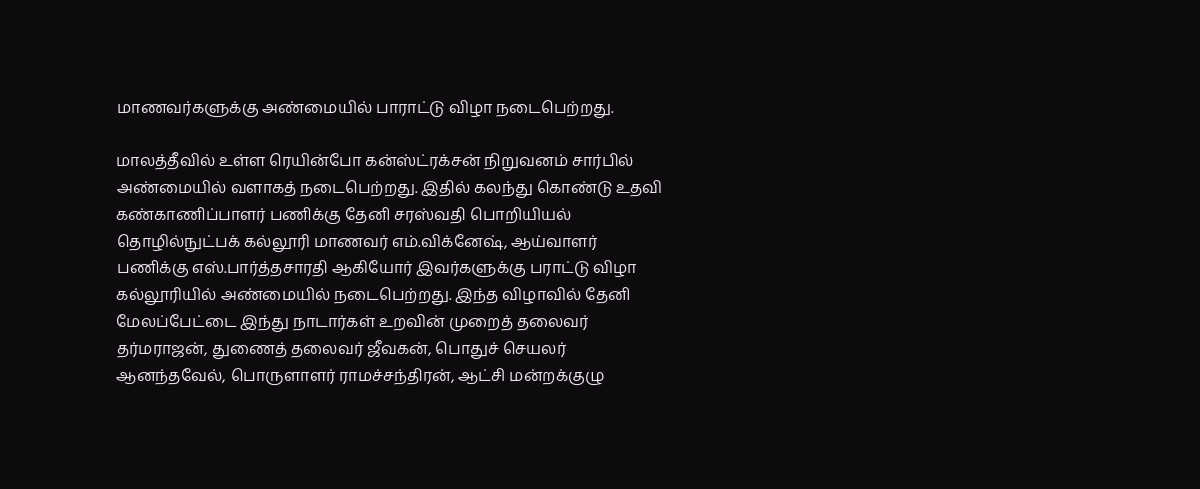மாணவர்களுக்கு அண்மையில் பாராட்டு விழா நடைபெற்றது.

மாலத்தீவில் உள்ள ரெயின்போ கன்ஸ்ட்ரக்சன் நிறுவனம் சார்பில் அண்மையில் வளாகத் நடைபெற்றது. இதில் கலந்து கொண்டு உதவி கண்காணிப்பாளர் பணிக்கு தேனி சரஸ்வதி பொறியியல் தொழில்நுட்பக் கல்லூரி மாணவர் எம்.விக்னேஷ், ஆய்வாளர் பணிக்கு எஸ்.பார்த்தசாரதி ஆகியோர் இவர்களுக்கு பராட்டு விழா கல்லூரியில் அண்மையில் நடைபெற்றது. இந்த விழாவில் தேனி மேலப்பேட்டை இந்து நாடார்கள் உறவின் முறைத் தலைவர் தர்மராஜன், துணைத் தலைவர் ஜீவகன், பொதுச் செயலர் ஆனந்தவேல், பொருளாளர் ராமச்சந்திரன், ஆட்சி மன்றக்குழு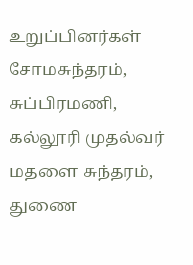உறுப்பினர்கள் சோமசுந்தரம், சுப்பிரமணி, கல்லூரி முதல்வர் மதளை சுந்தரம், துணை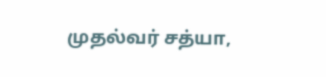முதல்வர் சத்யா,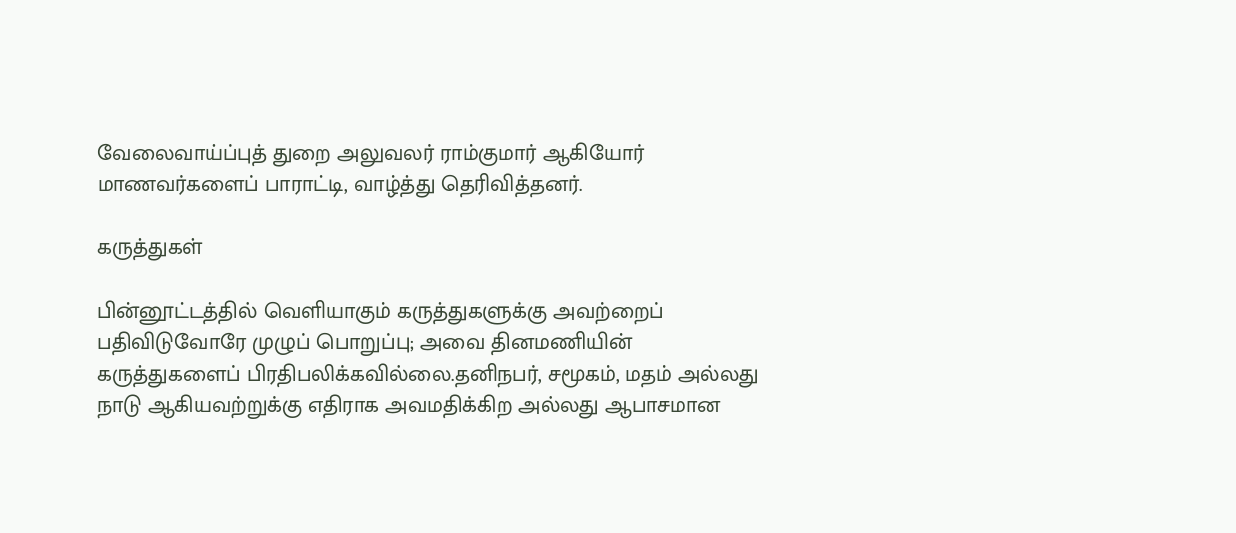வேலைவாய்ப்புத் துறை அலுவலர் ராம்குமார் ஆகியோர் மாணவர்களைப் பாராட்டி, வாழ்த்து தெரிவித்தனர்.

கருத்துகள்

பின்னூட்டத்தில் வெளியாகும் கருத்துகளுக்கு அவற்றைப் பதிவிடுவோரே முழுப் பொறுப்பு; அவை தினமணியின் கருத்துகளைப் பிரதிபலிக்கவில்லை.தனிநபர், சமூகம், மதம் அல்லது நாடு ஆகியவற்றுக்கு எதிராக அவமதிக்கிற அல்லது ஆபாசமான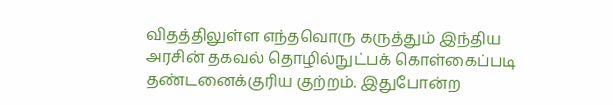விதத்திலுள்ள எந்தவொரு கருத்தும் இந்திய அரசின் தகவல் தொழில்நுட்பக் கொள்கைப்படி தண்டனைக்குரிய குற்றம். இதுபோன்ற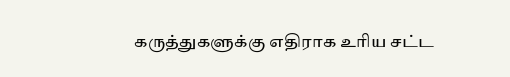கருத்துகளுக்கு எதிராக உரிய சட்ட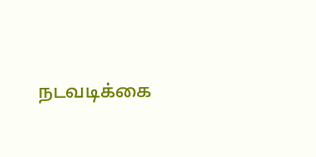நடவடிக்கை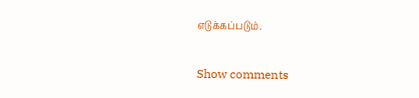எடுக்கப்படும்.

Show comments